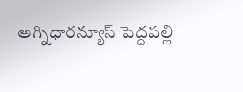అగ్నిధారన్యూస్ పెద్దపల్లి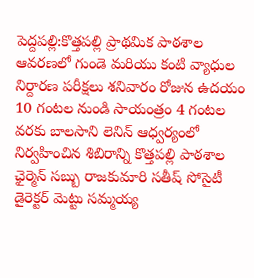పెద్దపల్లి:కొత్తపల్లి ప్రాథమిక పాఠశాల ఆవరణలో గుండె మరియు కంటి వ్యాధుల నిర్దారణ పరీక్షలు శనివారం రోజున ఉదయం 10 గంటల నుండి సాయంత్రం 4 గంటల వరకు బాలసాని లెనిన్ ఆధ్వర్యంలో నిర్వహించిన శిబిరాన్ని కొత్తపల్లి పాఠశాల ఛైర్మెన్ సబ్బు రాజకుమారి సతీష్ సోసైటీ డైరెక్టర్ మెట్టు సమ్మయ్య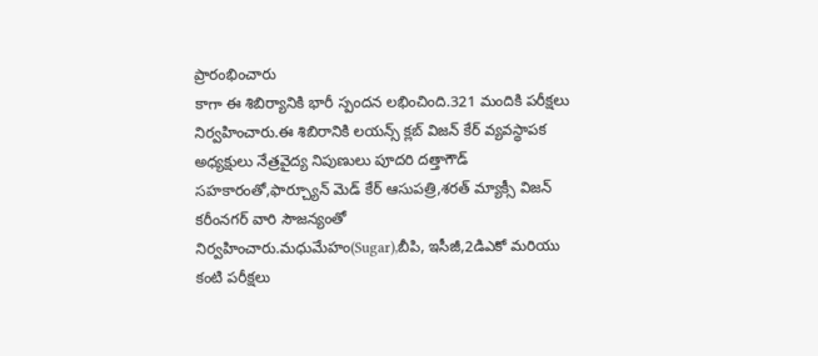ప్రారంభించారు
కాగా ఈ శిబిర్యానికి భారీ స్పందన లభించింది.321 మందికి పరీక్షలు నిర్వహించారు.ఈ శిబిరానికి లయన్స్ క్లబ్ విజన్ కేర్ వ్యవస్థాపక అధ్యక్షులు నేత్రవైద్య నిపుణులు పూదరి దత్తాగౌడ్ సహకారంతో,ఫార్చ్యూన్ మెడ్ కేర్ ఆసుపత్రి,శరత్ మ్యాక్సీ విజన్ కరీంనగర్ వారి సౌజన్యంతో నిర్వహించారు.మధుమేహం(Sugar),బీపి, ఇసీజీ,2డిఎకో మరియు కంటి పరీక్షలు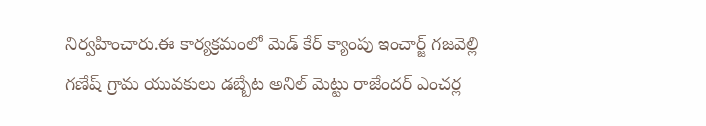నిర్వహించారు.ఈ కార్యక్రమంలో మెడ్ కేర్ క్యాంపు ఇంచార్జ్ గజవెల్లి గణేష్ గ్రామ యువకులు డబ్బేట అనిల్ మెట్టు రాజేందర్ ఎంచర్ల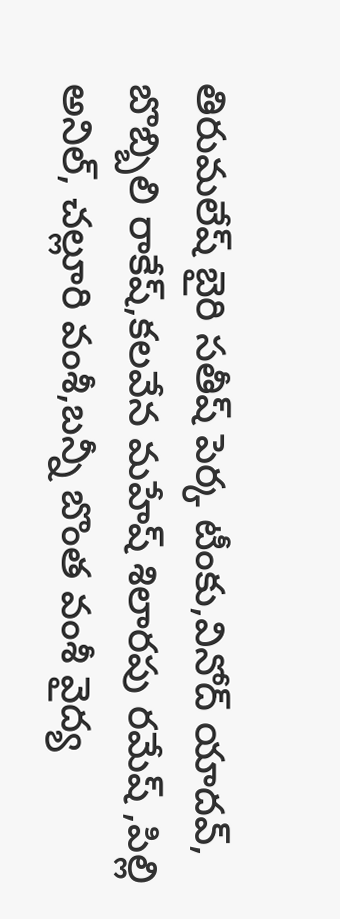తిరుమలేష్ బైరి సతీష్ పెర్క టీంకు,వినోద్ యాదవ్, బొబ్బిలి రాకేష్,కలవేన మహేష్ శిలారపు రమేష్ ,పిల్లి అనిల్, చల్లూరి వంశీ,బన్నీ బొంత వంశీ వైద్య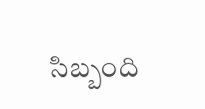సిబ్బంది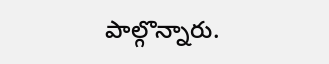పాల్గొన్నారు.